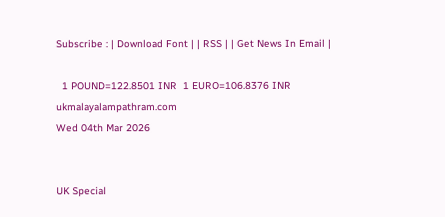Subscribe : | Download Font | | RSS | | Get News In Email |

  1 POUND=122.8501 INR  1 EURO=106.8376 INR
ukmalayalampathram.com
Wed 04th Mar 2026


UK Special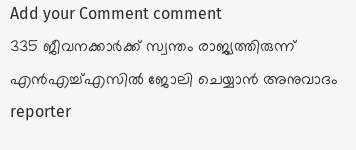Add your Comment comment
335 ജീവനക്കാര്‍ക്ക് സ്വന്തം രാജ്യത്തിരുന്ന് എന്‍എച്ച്എസില്‍ ജോലി ചെയ്യാന്‍ അനുവാദം
reporter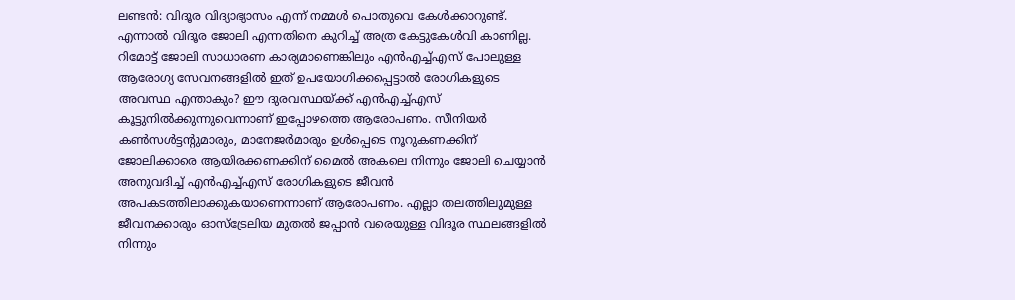ലണ്ടന്‍: വിദൂര വിദ്യാഭ്യാസം എന്ന് നമ്മള്‍ പൊതുവെ കേള്‍ക്കാറുണ്ട്. എന്നാല്‍ വിദൂര ജോലി എന്നതിനെ കുറിച്ച് അത്ര കേട്ടുകേള്‍വി കാണില്ല. റിമോട്ട് ജോലി സാധാരണ കാര്യമാണെങ്കിലും എന്‍എച്ച്എസ് പോലുള്ള ആരോഗ്യ സേവനങ്ങളില്‍ ഇത് ഉപയോഗിക്കപ്പെട്ടാല്‍ രോഗികളുടെ അവസ്ഥ എന്താകും? ഈ ദുരവസ്ഥയ്ക്ക് എന്‍എച്ച്എസ് കൂട്ടുനില്‍ക്കുന്നുവെന്നാണ് ഇപ്പോഴത്തെ ആരോപണം. സീനിയര്‍ കണ്‍സള്‍ട്ടന്റുമാരും, മാനേജര്‍മാരും ഉള്‍പ്പെടെ നൂറുകണക്കിന് ജോലിക്കാരെ ആയിരക്കണക്കിന് മൈല്‍ അകലെ നിന്നും ജോലി ചെയ്യാന്‍ അനുവദിച്ച് എന്‍എച്ച്എസ് രോഗികളുടെ ജീവന്‍ അപകടത്തിലാക്കുകയാണെന്നാണ് ആരോപണം. എല്ലാ തലത്തിലുമുള്ള ജീവനക്കാരും ഓസ്ട്രേലിയ മുതല്‍ ജപ്പാന്‍ വരെയുള്ള വിദൂര സ്ഥലങ്ങളില്‍ നിന്നും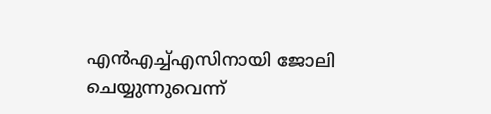എന്‍എച്ച്എസിനായി ജോലി ചെയ്യുന്നുവെന്ന്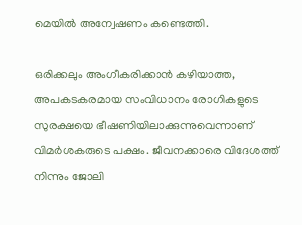മെയില്‍ അന്വേഷണം കണ്ടെത്തി.

ഒരിക്കലും അംഗീകരിക്കാന്‍ കഴിയാത്ത, അപകടകരമായ സംവിധാനം രോഗികളുടെ സുരക്ഷയെ ഭീഷണിയിലാക്കുന്നുവെന്നാണ് വിമര്‍ശകരുടെ പക്ഷം. ജീവനക്കാരെ വിദേശത്ത് നിന്നും ജോലി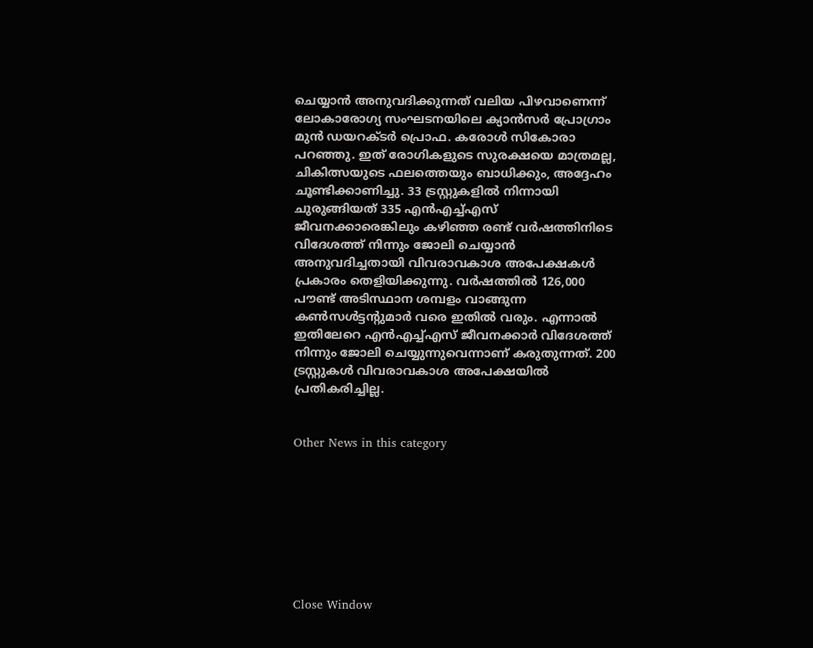ചെയ്യാന്‍ അനുവദിക്കുന്നത് വലിയ പിഴവാണെന്ന് ലോകാരോഗ്യ സംഘടനയിലെ ക്യാന്‍സര്‍ പ്രോഗ്രാം മുന്‍ ഡയറക്ടര്‍ പ്രൊഫ. കരോള്‍ സികോരാ പറഞ്ഞു. ഇത് രോഗികളുടെ സുരക്ഷയെ മാത്രമല്ല, ചികിത്സയുടെ ഫലത്തെയും ബാധിക്കും, അദ്ദേഹം ചൂണ്ടിക്കാണിച്ചു. 33 ട്രസ്റ്റുകളില്‍ നിന്നായി ചുരുങ്ങിയത് 335 എന്‍എച്ച്എസ് ജീവനക്കാരെങ്കിലും കഴിഞ്ഞ രണ്ട് വര്‍ഷത്തിനിടെ വിദേശത്ത് നിന്നും ജോലി ചെയ്യാന്‍ അനുവദിച്ചതായി വിവരാവകാശ അപേക്ഷകള്‍ പ്രകാരം തെളിയിക്കുന്നു. വര്‍ഷത്തില്‍ 126,000 പൗണ്ട് അടിസ്ഥാന ശമ്പളം വാങ്ങുന്ന കണ്‍സള്‍ട്ടന്റുമാര്‍ വരെ ഇതില്‍ വരും. എന്നാല്‍ ഇതിലേറെ എന്‍എച്ച്എസ് ജീവനക്കാര്‍ വിദേശത്ത് നിന്നും ജോലി ചെയ്യുന്നുവെന്നാണ് കരുതുന്നത്. 200 ട്രസ്റ്റുകള്‍ വിവരാവകാശ അപേക്ഷയില്‍ പ്രതികരിച്ചില്ല.


Other News in this category








Close Window